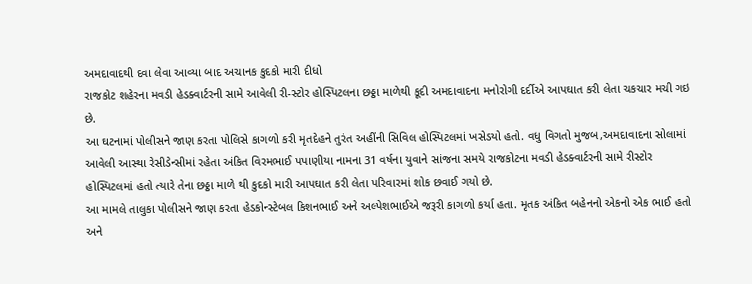અમદાવાદથી દવા લેવા આવ્યા બાદ અચાનક કુદકો મારી દીધો
રાજકોટ શહેરના મવડી હેડક્વાર્ટરની સામે આવેલી રી-સ્ટોર હોસ્પિટલના છઠ્ઠા માળેથી કૂદી અમદાવાદના મનોરોગી દર્દીએ આપઘાત કરી લેતા ચકચાર મચી ગઇ છે.
આ ઘટનામાં પોલીસને જાણ કરતા પોલિસે કાગળો કરી મૃતદેહને તુરંત અહીંની સિવિલ હોસ્પિટલમાં ખસેડયો હતો. વધુ વિગતો મુજબ,અમદાવાદના સોલામાં આવેલી આસ્થા રેસીડેન્સીમાં રહેતા અંકિત વિરમભાઈ પપાણીયા નામના 31 વર્ષના યુવાને સાંજના સમયે રાજકોટના મવડી હેડક્વાર્ટરની સામે રીસ્ટોર હોસ્પિટલમાં હતો ત્યારે તેના છઠ્ઠા માળે થી કુદકો મારી આપઘાત કરી લેતા પરિવારમાં શોક છવાઈ ગયો છે.
આ મામલે તાલુકા પોલીસને જાણ કરતા હેડકોન્સ્ટેબલ કિશનભાઈ અને અલ્પેશભાઈએ જરૂરી કાગળો કર્યા હતા. મૃતક અંકિત બહેનનો એકનો એક ભાઈ હતો અને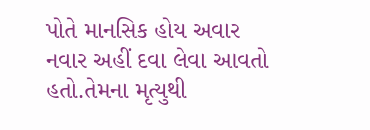પોતે માનસિક હોય અવાર નવાર અહીં દવા લેવા આવતો હતો.તેમના મૃત્યુથી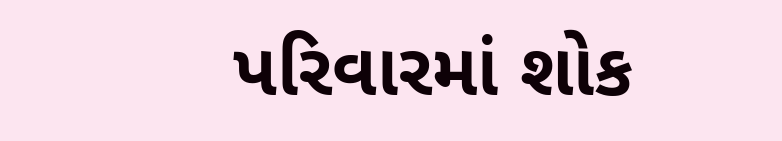પરિવારમાં શોક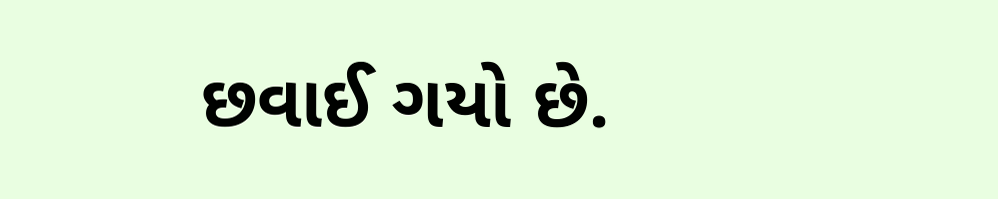છવાઈ ગયો છે.